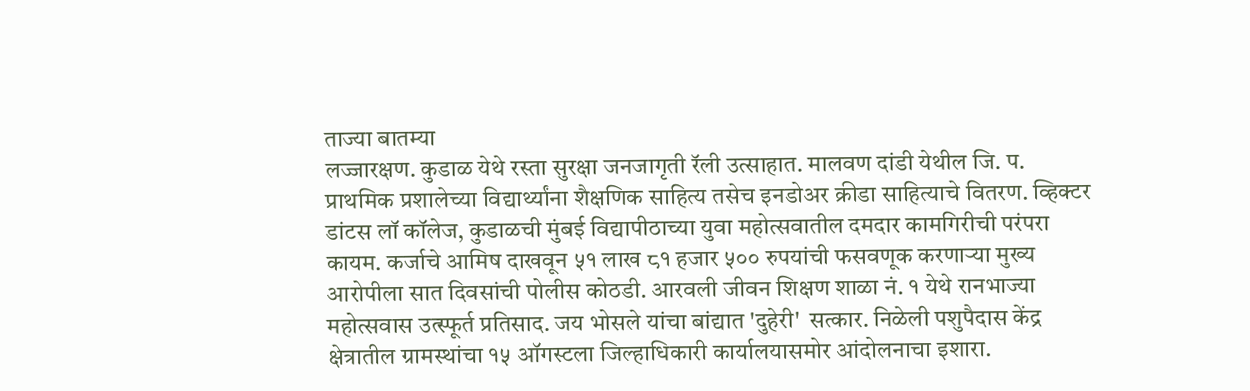ताज्या बातम्या
लज्जारक्षण. कुडाळ येथे रस्ता सुरक्षा जनजागृती रॅली उत्साहात. मालवण दांडी येथील जि. प. प्राथमिक प्रशालेच्या विद्यार्थ्यांना शैक्षणिक साहित्य तसेच इनडोअर क्रीडा साहित्याचे वितरण. व्हिक्टर डांटस लॉ कॉलेज, कुडाळची मुंबई विद्यापीठाच्या युवा महोत्सवातील दमदार कामगिरीची परंपरा कायम. कर्जाचे आमिष दाखवून ५१ लाख ८१ हजार ५०० रुपयांची फसवणूक करणाऱ्या मुख्य आरोपीला सात दिवसांची पोलीस कोठडी. आरवली जीवन शिक्षण शाळा नं. १ येथे रानभाज्या महोत्सवास उत्स्फूर्त प्रतिसाद. जय भोसले यांचा बांद्यात 'दुहेरी'  सत्कार. निळेली पशुपैदास केंद्र क्षेत्रातील ग्रामस्थांचा १५ ऑगस्टला जिल्हाधिकारी कार्यालयासमोर आंदोलनाचा इशारा.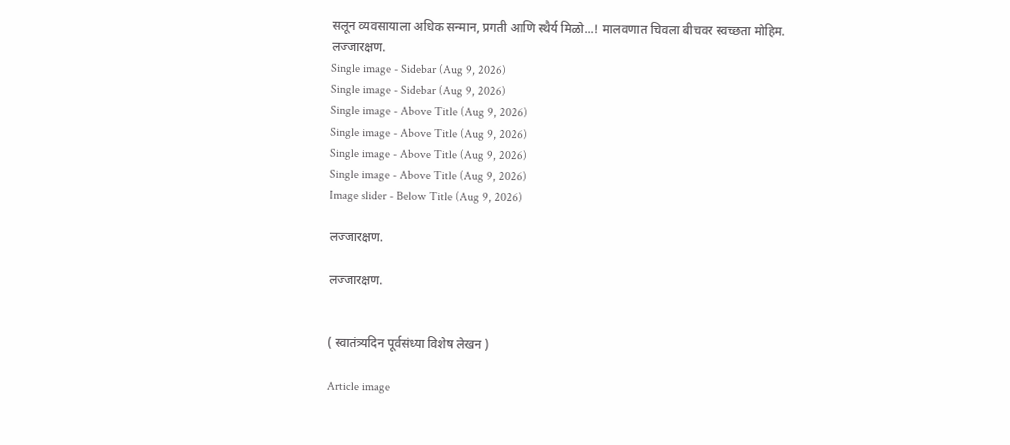सलून व्यवसायाला अधिक सन्मान, प्रगती आणि स्थैर्य मिळो...! मालवणात चिवला बीचवर स्वच्छता मोहिम.
लज्जारक्षण.
Single image - Sidebar (Aug 9, 2026)
Single image - Sidebar (Aug 9, 2026)
Single image - Above Title (Aug 9, 2026)
Single image - Above Title (Aug 9, 2026)
Single image - Above Title (Aug 9, 2026)
Single image - Above Title (Aug 9, 2026)
Image slider - Below Title (Aug 9, 2026)

लज्जारक्षण.

लज्जारक्षण.


( स्वातंत्र्यदिन पूर्वसंध्या विशेष लेखन )

Article image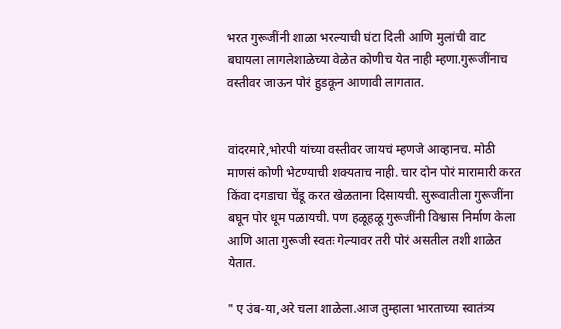भरत गुरूजींनी शाळा भरल्याची घंटा दिली आणि मुलांची वाट बघायला लागलेशाळेच्या वेळेत कोणीच येत नाही म्हणा.गुरूजींनाच वस्तीवर जाऊन पोरं हुडकून आणावी लागतात.


वांदरमारे,भोरपी यांच्या वस्तीवर जायचं म्हणजे आव्हानच. मोठी माणसं कोणी भेटण्याची शक्यताच नाही. चार दोन पोरं मारामारी करत किंवा दगडाचा चेंडू करत खेळताना दिसायची. सुरूवातीला गुरूजींना बघून पोर धूम पळायची. पण हळूहळू गुरूजींनी विश्वास निर्माण केला आणि आता गुरूजी स्वतः गेल्यावर तरी पोरं असतील तशी शाळेत येतात.

" ए उंब-या,अरे चला शाळेला.आज तुम्हाला भारताच्या स्वातंत्र्य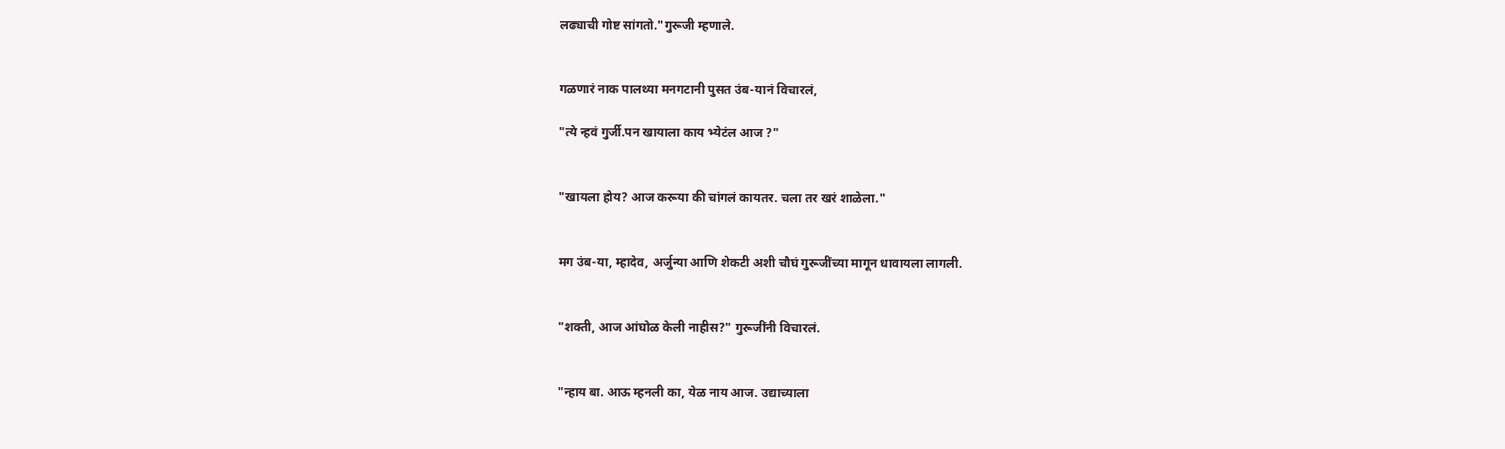लढ्याची गोष्ट सांगतो."गुरूजी म्हणाले.


गळणारं नाक पालथ्या मनगटानी पुसत उंब-यानं विचारलं,

"त्ये न्हवं गुर्जी.पन खायाला काय भ्येटंल आज ?"


"खायला होय? आज करूया की चांगलं कायतर. चला तर खरं शाळेला."


मग उंब-या, म्हादेव, अर्जुन्या आणि शेकटी अशी चौघं गुरूजींच्या मागून धावायला लागली.


"शक्ती, आज आंघोळ केली नाहीस?" गुरूजींनी विचारलं.


"न्हाय बा. आऊ म्हनली का, येळ नाय आज. उद्याच्याला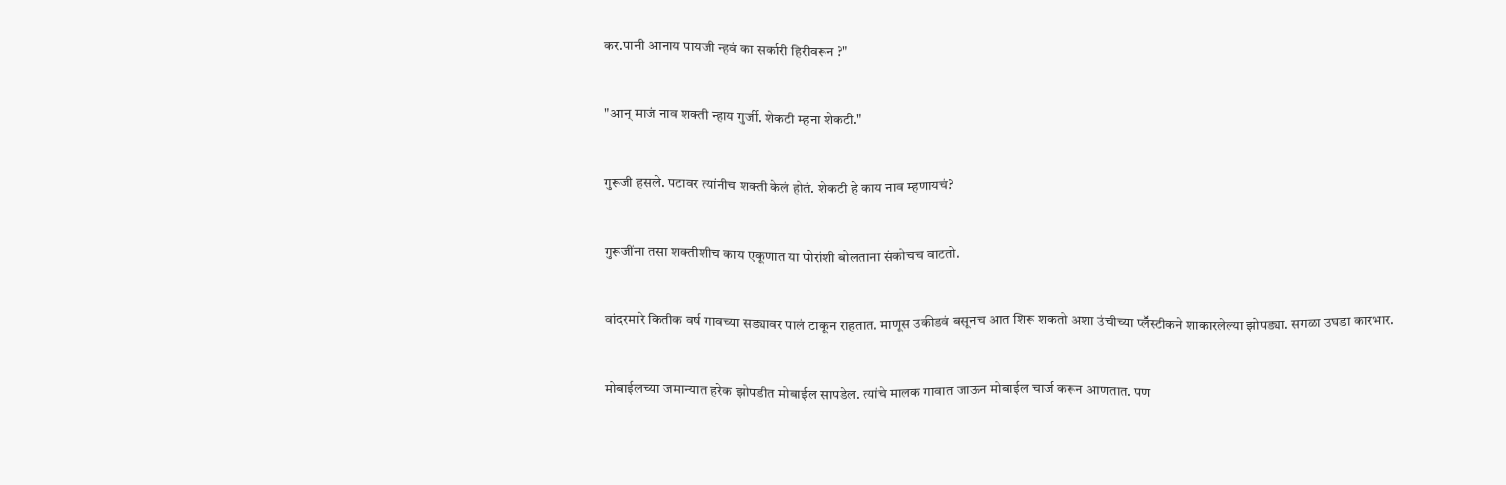कर.पानी आनाय पायजी न्हवं का सर्कारी हिरीवरून ?"


"आन् माजं नाव शक्ती न्हाय गुर्जी. शेकटी म्हना शेकटी."


गुरूजी हसले. पटावर त्यांनीच शक्ती केलं होतं. शेकटी हे काय नाव म्हणायचं?


गुरूजींना तसा शक्तीशीच काय एकूणात या पोरांशी बोलताना संकोचच वाटतो.


वांदरमारे कितीक वर्ष गावच्या सड्यावर पालं टाकून राहतात. माणूस उकीडवं बसूनच आत शिरू शकतो अशा उंचीच्या प्लॕस्टीकने शाकारलेल्या झोपड्या. सगळा उघडा कारभार.


मोबाईलच्या जमान्यात हरेक झोपडीत मोबाईल सापडेल. त्यांचे मालक गावात जाऊन मोबाईल चार्ज करून आणतात. पण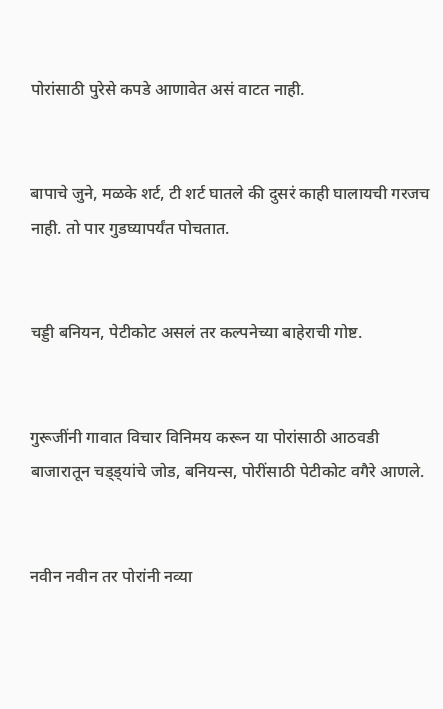पोरांसाठी पुरेसे कपडे आणावेत असं वाटत नाही.


बापाचे जुने, मळके शर्ट, टी शर्ट घातले की दुसरं काही घालायची गरजच नाही. तो पार गुडघ्यापर्यंत पोचतात.


चड्डी बनियन, पेटीकोट असलं तर कल्पनेच्या बाहेराची गोष्ट.


गुरूजींनी गावात विचार विनिमय करून या पोरांसाठी आठवडी बाजारातून चड्ड्यांचे जोड, बनियन्स, पोरींसाठी पेटीकोट वगैरे आणले.


नवीन नवीन तर पोरांनी नव्या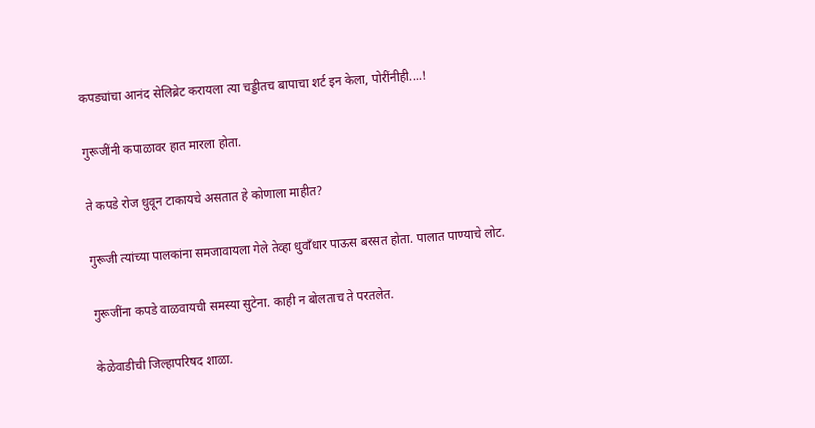कपड्यांचा आनंद सेलिब्रेट करायला त्या चड्डीतच बापाचा शर्ट इन केला, पोरींनीही....!


गुरूजींनी कपाळावर हात मारला होता.


ते कपडे रोज धुवून टाकायचे असतात हे कोणाला माहीत?


गुरूजी त्यांच्या पालकांना समजावायला गेले तेव्हा धुवाँधार पाऊस बरसत होता. पालात पाण्याचे लोट.


गुरूजींना कपडे वाळवायची समस्या सुटेना. काही न बोलताच ते परतलेत.


केळेवाडीची जिल्हापरिषद शाळा.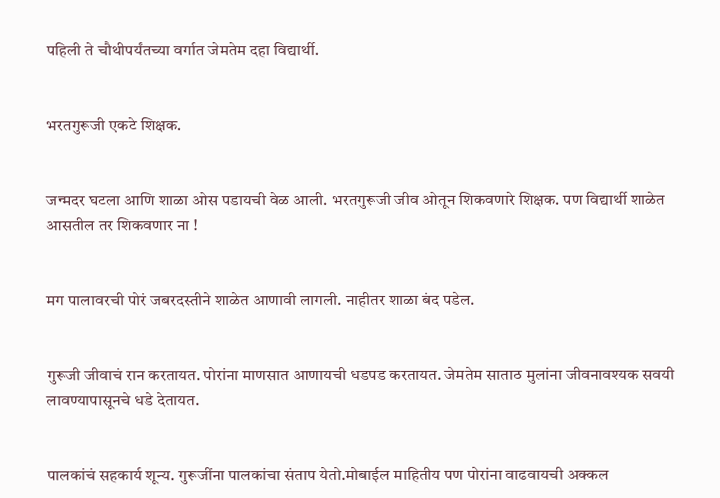पहिली ते चौथीपर्यंतच्या वर्गात जेमतेम दहा विद्यार्थी.


भरतगुरूजी एकटे शिक्षक.


जन्मदर घटला आणि शाळा ओस पडायची वेळ आली. भरतगुरूजी जीव ओतून शिकवणारे शिक्षक. पण विद्यार्थी शाळेत आसतील तर शिकवणार ना !


मग पालावरची पोरं जबरदस्तीने शाळेत आणावी लागली. नाहीतर शाळा बंद पडेल.


गुरूजी जीवाचं रान करतायत. पोरांना माणसात आणायची धडपड करतायत. जेमतेम साताठ मुलांना जीवनावश्यक सवयी लावण्यापासूनचे धडे देतायत.


पालकांचं सहकार्य शून्य. गुरूजींना पालकांचा संताप येतो.मोबाईल माहितीय पण पोरांना वाढवायची अक्कल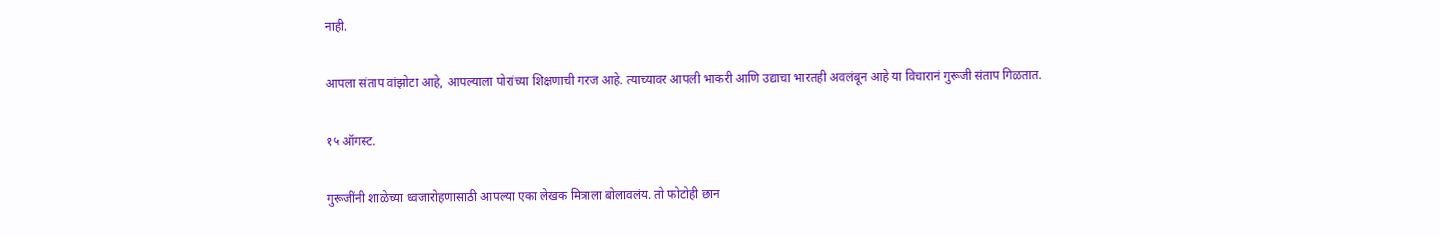नाही.


आपला संताप वांझोटा आहे, आपल्याला पोरांच्या शिक्षणाची गरज आहे. त्याच्यावर आपली भाकरी आणि उद्याचा भारतही अवलंबून आहे या विचारानं गुरूजी संताप गिळतात.


१५ ऑगस्ट.


गुरूजींनी शाळेच्या ध्वजारोहणासाठी आपल्या एका लेखक मित्राला बोलावलंय. तो फोटोही छान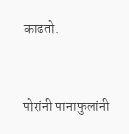काढतो.


पोरांनी पानाफुलांनी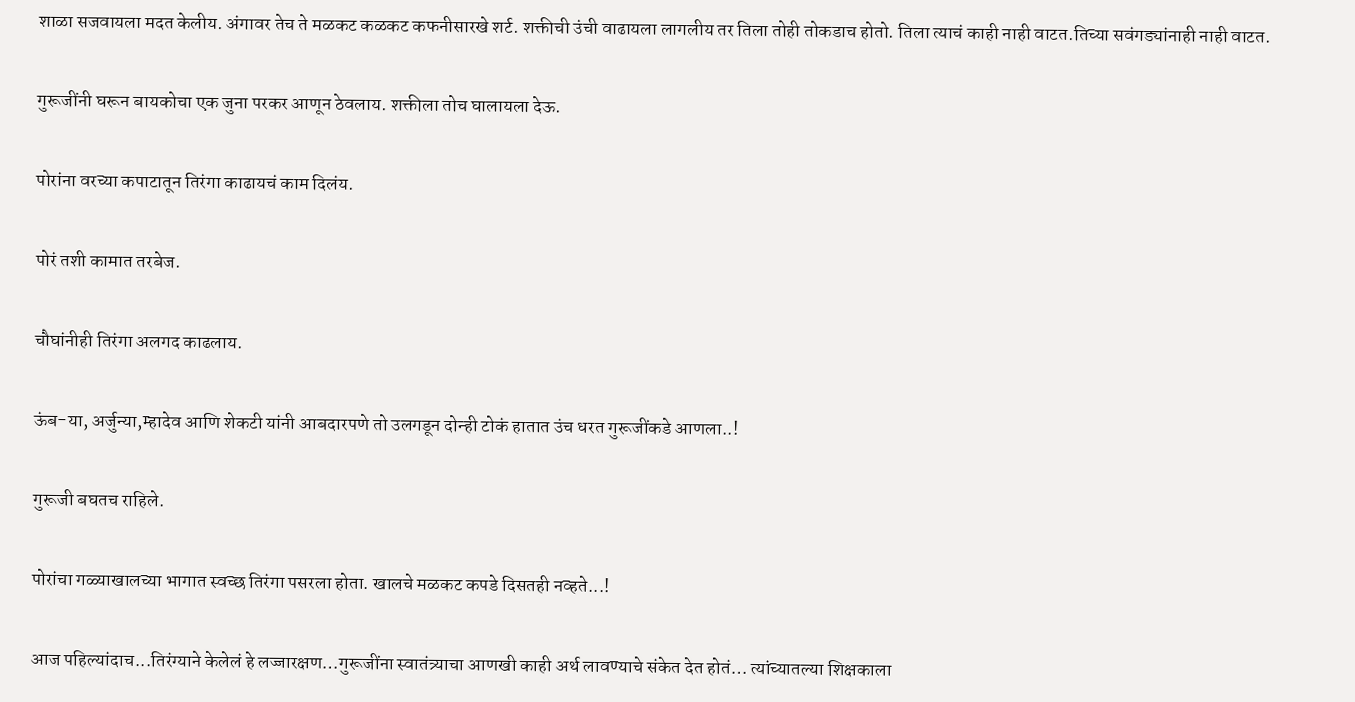शाळा सजवायला मदत केलीय. अंगावर तेच ते मळकट कळकट कफनीसारखे शर्ट. शक्तीची उंची वाढायला लागलीय तर तिला तोही तोकडाच होतो. तिला त्याचं काही नाही वाटत.तिच्या सवंगड्यांनाही नाही वाटत.


गुरूजींनी घरून बायकोचा एक जुना परकर आणून ठेवलाय. शक्तीला तोच घालायला देऊ.


पोरांना वरच्या कपाटातून तिरंगा काढायचं काम दिलंय.


पोरं तशी कामात तरबेज.


चौघांनीही तिरंगा अलगद काढलाय.


ऊंब-या, अर्जुन्या,म्हादेव आणि शेकटी यांनी आबदारपणे तो उलगडून दोन्ही टोकं हातात उंच धरत गुरूजींकडे आणला..!


गुरूजी बघतच राहिले.


पोरांचा गळ्याखालच्या भागात स्वच्छ तिरंगा पसरला होता. खालचे मळकट कपडे दिसतही नव्हते...!


आज पहिल्यांदाच...तिरंग्याने केलेलं हे लज्जारक्षण…गुरूजींना स्वातंत्र्याचा आणखी काही अर्थ लावण्याचे संकेत देत होतं… त्यांच्यातल्या शिक्षकाला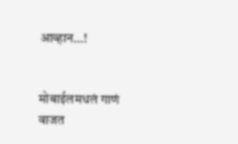आव्हान…!


मोबाईलमधलं गाणं वाजत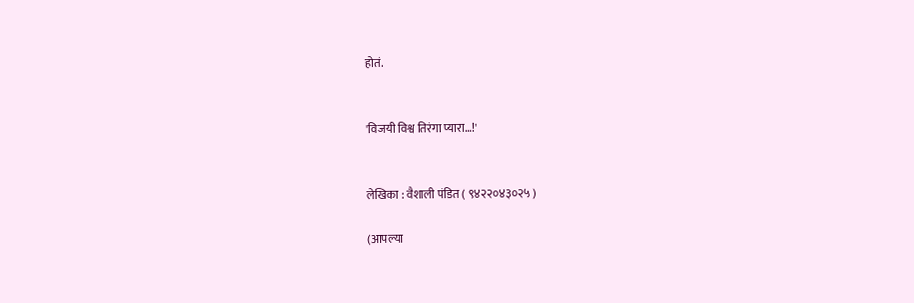होतं.


'विजयी विश्व तिरंगा प्यारा…!'


लेखिका : वैशाली पंडित ( ९४२२०४३०२५ )

(आपल्या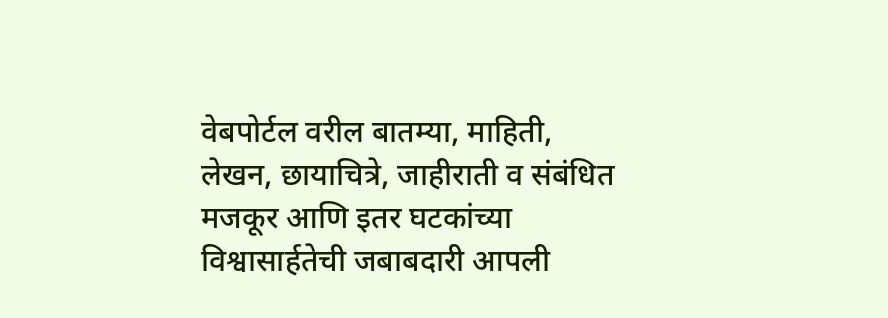वेबपोर्टल वरील बातम्या, माहिती, लेखन, छायाचित्रे, जाहीराती व संबंधित मजकूर आणि इतर घटकांच्या विश्वासार्हतेची जबाबदारी आपली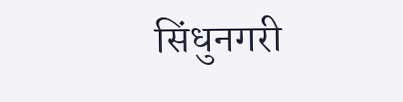सिंधुनगरी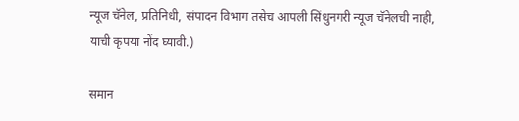न्यूज चॅनेल, प्रतिनिधी, संपादन विभाग तसेच आपली सिंधुनगरी न्यूज चॅनेलची नाही, याची कृपया नोंद घ्यावी.)

समान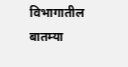विभागातील बातम्या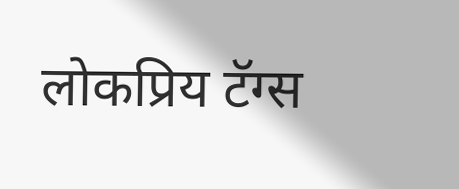लोकप्रिय टॅग्स